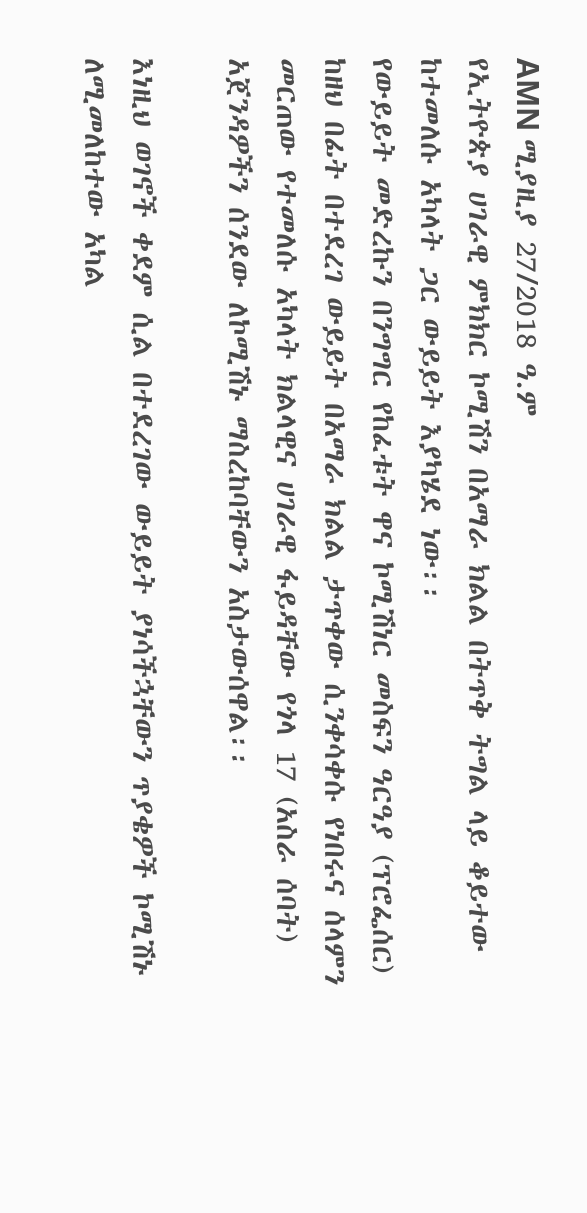AMN ሚያዚያ 27/2018 ዓ.ም
የኢትዮጵያ ሀገራዊ ምክክር ኮሚሽን በአማራ ክልል በትጥቅ ትግል ላይ ቆይተው ከተመለሱ አካላት ጋር ውይይት እያካሄደ ነው፡፡
የውይይት መድረኩን በንግግር የከፈቱት ዋና ኮሚሽነር መስፍን ዓርዓያ (ፕሮፌሰር) ከዘህ በፊት በተደረገ ውይይት በአማራ ክልል ታጥቀው ሲንቀሳቀሱ የነበሩና ሰላምን መርጠው የተመለሱ አካላት ክልላዊና ሀገራዊ ፋይዳቸው የጎላ 17 (አስራ ሰባት) አጀንዳዎችን ሰንደው ለኮሚሽኑ ማስረከባቸውን አስታውሰዋል፡፡

እነዚህ ወገኖች ቀደም ሲል በተደረገው ውይይት ያነሳችኋቸውን ጥያቄዎች ኮሚሽኑ ለሚመለከተው አካል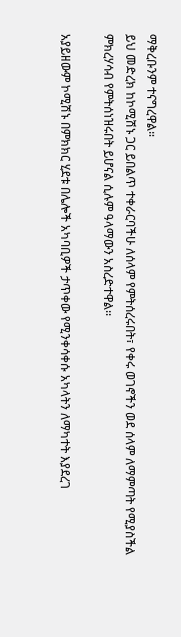ማቅረቡንም ተናግረዋል።
ይህ መድረክ ከኮሚሽኑ ጋር ይበልጥ ተቀራርባችሁ ለሰላም የምትሰረሩበት፣ የቀሩ ወገኖችን ወደ ሰላም ለማምጣት የሚያስችል ምክረሃሳብ የምትሰነዝሩበት ይሆናል ሲሉም ዓላማውን አስረድተዋል፡፡

አያይዘውም ኮሚሽኑ በምክክር ሂደቱ በሌሎች አካባቢዎች ታጥቀው የሚንቀሳቀሱ አካላትን ለማካተት እያደረገ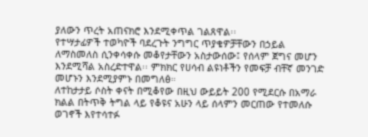ያለውን ጥረት አጠናክሮ እንደሚቀጥል ገልጸዋል፡፡
የተሣታፊዎች ተወካዮች ባደረጉት ንግግር ጥያቄዎቻቸውን በኃይል ለማስመለስ ሲንቀሳቀሱ መቆየታቸውን አስታውሰው፤ የሰላም ጀግና መሆን እንደሚሻል አስረድተዋል፡፡ ምክክር የሀሳብ ልዩነቶችን የመፍቻ ብቸኛ መንገድ መሆኑን እንደሚያምኑ በመግለፅ።
ለተከታታይ ሶስት ቀናት በሚቆየው በዚህ ውይይት 200 የሚደርሱ በአማራ ክልል በትጥቅ ትግል ላይ የቆዩና አሁን ላይ ሰላምን መርጠው የተመለሱ ወገኖች እየተሳተፉ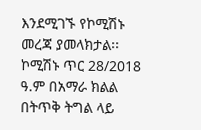እንደሚገኙ የኮሚሽኑ መረጃ ያመላክታል፡፡
ኮሚሽኑ ጥር 28/2018 ዓ.ም በአማራ ክልል በትጥቅ ትግል ላይ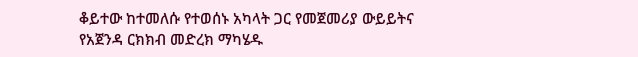ቆይተው ከተመለሱ የተወሰኑ አካላት ጋር የመጀመሪያ ውይይትና የአጀንዳ ርክክብ መድረክ ማካሄዱ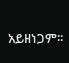አይዘነጋም፡፡